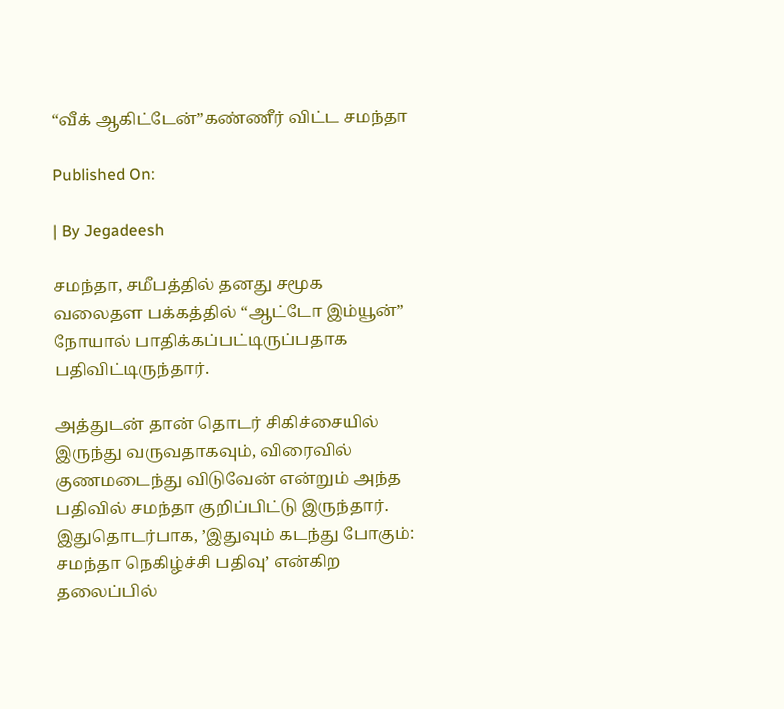“வீக் ஆகிட்டேன்”கண்ணீர் விட்ட சமந்தா

Published On:

| By Jegadeesh

சமந்தா, சமீபத்தில் தனது சமூக வலைதள பக்கத்தில் “ஆட்டோ இம்யூன்” நோயால் பாதிக்கப்பட்டிருப்பதாக பதிவிட்டிருந்தார்.

அத்துடன் தான் தொடர் சிகிச்சையில் இருந்து வருவதாகவும், விரைவில் குணமடைந்து விடுவேன் என்றும் அந்த பதிவில் சமந்தா குறிப்பிட்டு இருந்தார். இதுதொடர்பாக, ’இதுவும் கடந்து போகும்: சமந்தா நெகிழ்ச்சி பதிவு’ என்கிற தலைப்பில்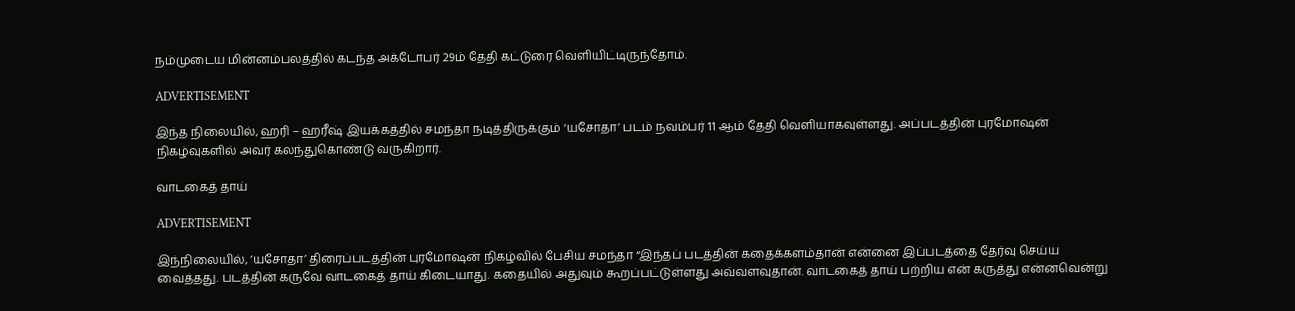நம்முடைய மின்னம்பலத்தில் கடந்த அக்டோபர் 29ம் தேதி கட்டுரை வெளியிட்டிருந்தோம்.

ADVERTISEMENT

இந்த நிலையில், ஹரி – ஹரீஷ் இயக்கத்தில் சமந்தா நடித்திருக்கும் ‘யசோதா’ படம் நவம்பர் 11 ஆம் தேதி வெளியாகவுள்ளது. அப்படத்தின் புரமோஷன் நிகழ்வுகளில் அவர் கலந்துகொண்டு வருகிறார்.

வாடகைத் தாய்

ADVERTISEMENT

இந்நிலையில், ’யசோதா’ திரைப்படத்தின் புரமோஷன் நிகழ்வில் பேசிய சமந்தா “இந்தப் படத்தின் கதைக்களம்தான் என்னை இப்படத்தை தேர்வு செய்ய வைத்தது. படத்தின் கருவே வாடகைத் தாய் கிடையாது. கதையில் அதுவும் கூறப்பட்டுள்ளது அவ்வளவுதான். வாடகைத் தாய் பற்றிய என் கருத்து என்னவென்று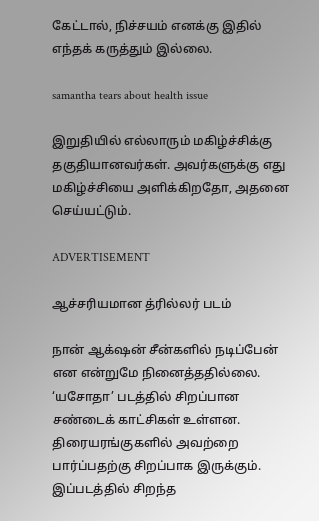கேட்டால், நிச்சயம் எனக்கு இதில் எந்தக் கருத்தும் இல்லை.

samantha tears about health issue

இறுதியில் எல்லாரும் மகிழ்ச்சிக்கு தகுதியானவர்கள். அவர்களுக்கு எது மகிழ்ச்சியை அளிக்கிறதோ, அதனை செய்யட்டும்.

ADVERTISEMENT

ஆச்சரியமான த்ரில்லர் படம்

நான் ஆக்‌ஷன் சீன்களில் நடிப்பேன் என என்றுமே நினைத்ததில்லை. ‘யசோதா’ படத்தில் சிறப்பான சண்டைக் காட்சிகள் உள்ளன. திரையரங்குகளில் அவற்றை பார்ப்பதற்கு சிறப்பாக இருக்கும். இப்படத்தில் சிறந்த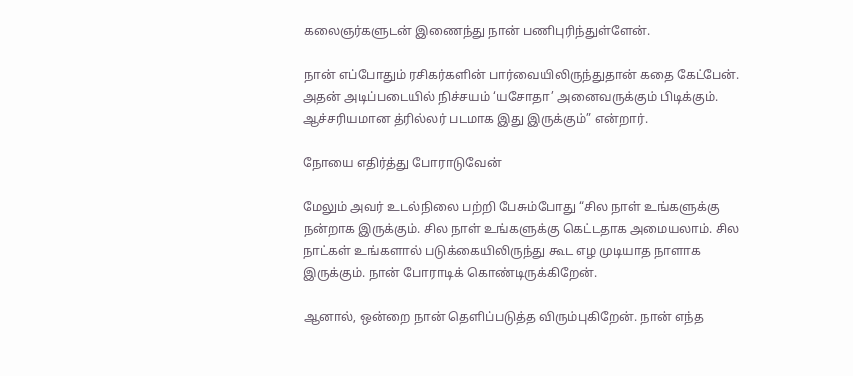கலைஞர்களுடன் இணைந்து நான் பணிபுரிந்துள்ளேன்.

நான் எப்போதும் ரசிகர்களின் பார்வையிலிருந்துதான் கதை கேட்பேன். அதன் அடிப்படையில் நிச்சயம் ‘யசோதா’ அனைவருக்கும் பிடிக்கும். ஆச்சரியமான த்ரில்லர் படமாக இது இருக்கும்” என்றார்.

நோயை எதிர்த்து போராடுவேன்

மேலும் அவர் உடல்நிலை பற்றி பேசும்போது “சில நாள் உங்களுக்கு நன்றாக இருக்கும். சில நாள் உங்களுக்கு கெட்டதாக அமையலாம். சில நாட்கள் உங்களால் படுக்கையிலிருந்து கூட எழ முடியாத நாளாக இருக்கும். நான் போராடிக் கொண்டிருக்கிறேன்.

ஆனால், ஒன்றை நான் தெளிப்படுத்த விரும்புகிறேன். நான் எந்த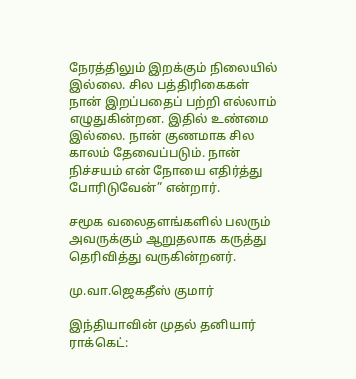நேரத்திலும் இறக்கும் நிலையில் இல்லை. சில பத்திரிகைகள் நான் இறப்பதைப் பற்றி எல்லாம் எழுதுகின்றன. இதில் உண்மை இல்லை. நான் குணமாக சில காலம் தேவைப்படும். நான் நிச்சயம் என் நோயை எதிர்த்து போரிடுவேன்” என்றார்.

சமூக வலைதளங்களில் பலரும் அவருக்கும் ஆறுதலாக கருத்து தெரிவித்து வருகின்றனர்.

மு.வா.ஜெகதீஸ் குமார்

இந்தியாவின் முதல் தனியார் ராக்கெட்: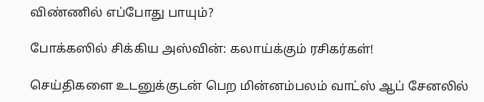விண்ணில் எப்போது பாயும்?

போக்கஸில் சிக்கிய அஸ்வின்: கலாய்க்கும் ரசிகர்கள்!

செய்திகளை உடனுக்குடன் பெற மின்னம்பலம் வாட்ஸ் ஆப் சேனலில்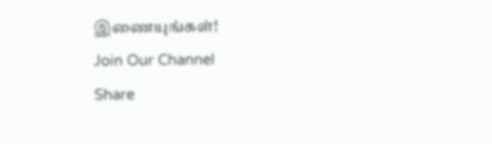இணையுங்கள்!
Join Our Channel
Share